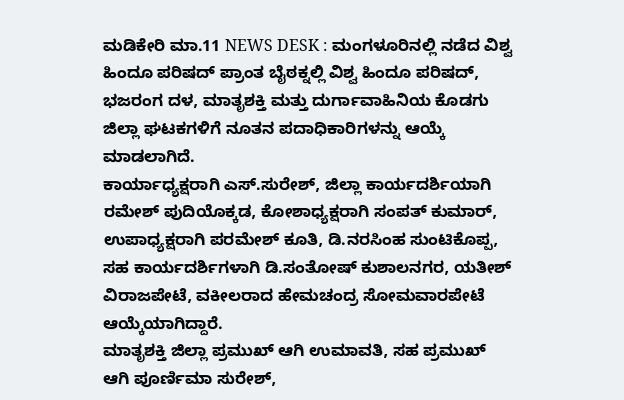ಮಡಿಕೇರಿ ಮಾ.11 NEWS DESK : ಮಂಗಳೂರಿನಲ್ಲಿ ನಡೆದ ವಿಶ್ವ ಹಿಂದೂ ಪರಿಷದ್ ಪ್ರಾಂತ ಬೈಠಕ್ನಲ್ಲಿ ವಿಶ್ವ ಹಿಂದೂ ಪರಿಷದ್, ಭಜರಂಗ ದಳ, ಮಾತೃಶಕ್ತಿ ಮತ್ತು ದುರ್ಗಾವಾಹಿನಿಯ ಕೊಡಗು ಜಿಲ್ಲಾ ಘಟಕಗಳಿಗೆ ನೂತನ ಪದಾಧಿಕಾರಿಗಳನ್ನು ಆಯ್ಕೆ ಮಾಡಲಾಗಿದೆ.
ಕಾರ್ಯಾಧ್ಯಕ್ಷರಾಗಿ ಎಸ್.ಸುರೇಶ್, ಜಿಲ್ಲಾ ಕಾರ್ಯದರ್ಶಿಯಾಗಿ ರಮೇಶ್ ಪುದಿಯೊಕ್ಕಡ, ಕೋಶಾಧ್ಯಕ್ಷರಾಗಿ ಸಂಪತ್ ಕುಮಾರ್, ಉಪಾಧ್ಯಕ್ಷರಾಗಿ ಪರಮೇಶ್ ಕೂತಿ, ಡಿ.ನರಸಿಂಹ ಸುಂಟಿಕೊಪ್ಪ, ಸಹ ಕಾರ್ಯದರ್ಶಿಗಳಾಗಿ ಡಿ.ಸಂತೋಷ್ ಕುಶಾಲನಗರ, ಯತೀಶ್ ವಿರಾಜಪೇಟೆ, ವಕೀಲರಾದ ಹೇಮಚಂದ್ರ ಸೋಮವಾರಪೇಟೆ ಆಯ್ಕೆಯಾಗಿದ್ದಾರೆ.
ಮಾತೃಶಕ್ತಿ ಜಿಲ್ಲಾ ಪ್ರಮುಖ್ ಆಗಿ ಉಮಾವತಿ, ಸಹ ಪ್ರಮುಖ್ ಆಗಿ ಪೂರ್ಣಿಮಾ ಸುರೇಶ್,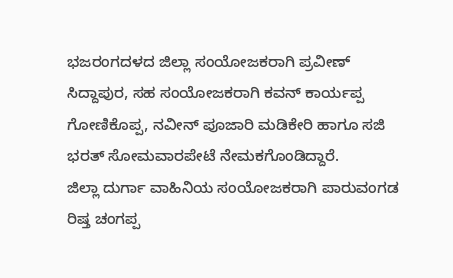ಭಜರಂಗದಳದ ಜಿಲ್ಲಾ ಸಂಯೋಜಕರಾಗಿ ಪ್ರವೀಣ್ ಸಿದ್ದಾಪುರ, ಸಹ ಸಂಯೋಜಕರಾಗಿ ಕವನ್ ಕಾರ್ಯಪ್ಪ ಗೋಣಿಕೊಪ್ಪ, ನವೀನ್ ಪೂಜಾರಿ ಮಡಿಕೇರಿ ಹಾಗೂ ಸಜಿ ಭರತ್ ಸೋಮವಾರಪೇಟೆ ನೇಮಕಗೊಂಡಿದ್ದಾರೆ.
ಜಿಲ್ಲಾ ದುರ್ಗಾ ವಾಹಿನಿಯ ಸಂಯೋಜಕರಾಗಿ ಪಾರುವಂಗಡ ರಿಷ್ತ ಚಂಗಪ್ಪ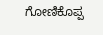ಗೋಣಿಕೊಪ್ಪ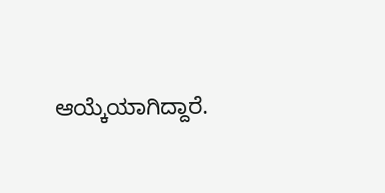ಆಯ್ಕೆಯಾಗಿದ್ದಾರೆ.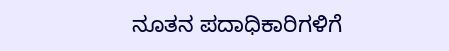ನೂತನ ಪದಾಧಿಕಾರಿಗಳಿಗೆ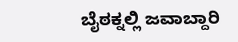ಬೈಠಕ್ನಲ್ಲಿ ಜವಾಬ್ದಾರಿ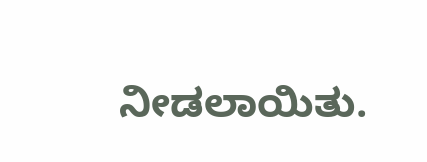ನೀಡಲಾಯಿತು.